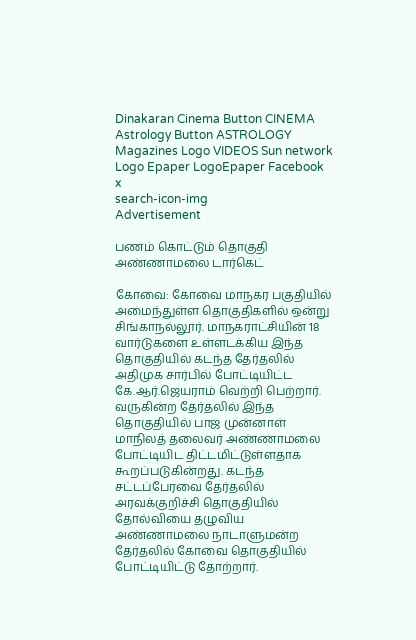Dinakaran Cinema Button CINEMA Astrology Button ASTROLOGY  Magazines Logo VIDEOS Sun network Logo Epaper LogoEpaper Facebook
x
search-icon-img
Advertisement

பணம் கொட்டும் தொகுதி அண்ணாமலை டார்கெட்

கோவை: கோவை மாநகர பகுதியில் அமைந்துள்ள தொகுதிகளில் ஒன்று சிங்காநல்லூர். மாநகராட்சியின் 18 வார்டுகளை உள்ளடக்கிய இந்த தொகுதியில் கடந்த தேர்தலில் அதிமுக சார்பில் போட்டியிட்ட கே.ஆர்.ஜெயராம் வெற்றி பெற்றார். வருகின்ற தேர்தலில் இந்த தொகுதியில் பாஜ முன்னாள் மாநிலத் தலைவர் அண்ணாமலை போட்டியிட திட்டமிட்டுள்ளதாக கூறப்படுகின்றது. கடந்த சட்டப்பேரவை தேர்தலில் அரவக்குறிச்சி தொகுதியில் தோல்வியை தழுவிய அண்ணாமலை நாடாளுமன்ற தேர்தலில் கோவை தொகுதியில் போட்டியிட்டு தோற்றார்.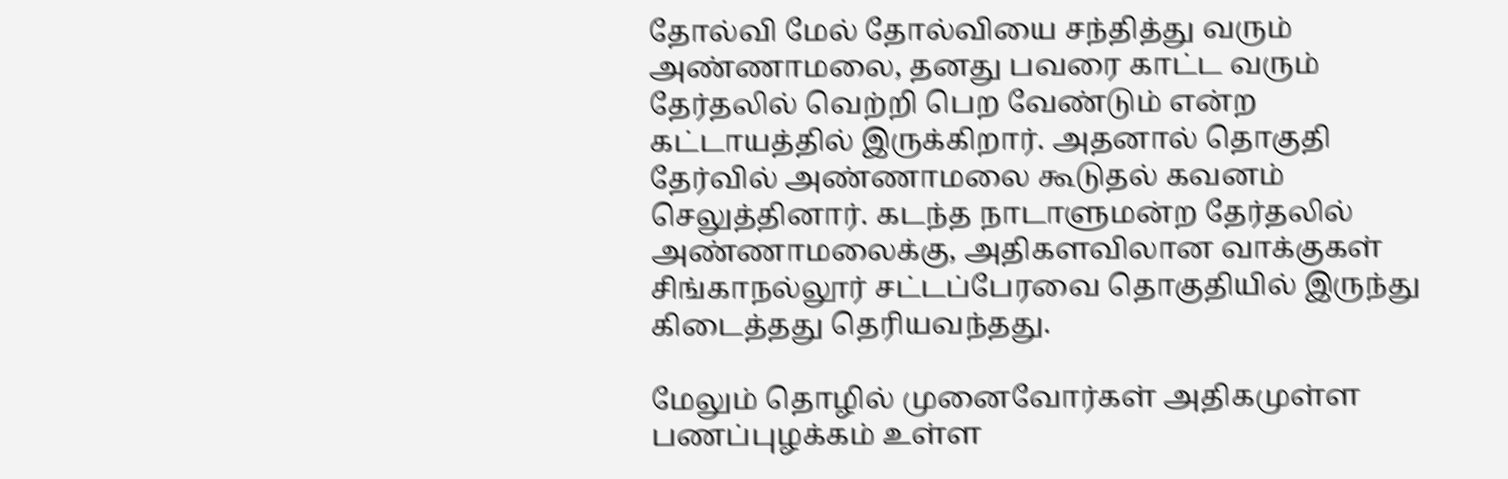தோல்வி மேல் தோல்வியை சந்தித்து வரும் அண்ணாமலை, தனது பவரை காட்ட வரும் தேர்தலில் வெற்றி பெற வேண்டும் என்ற கட்டாயத்தில் இருக்கிறார். அதனால் தொகுதி தேர்வில் அண்ணாமலை கூடுதல் கவனம் செலுத்தினார். கடந்த நாடாளுமன்ற தேர்தலில் அண்ணாமலைக்கு, அதிகளவிலான வாக்குகள் சிங்காநல்லூர் சட்டப்பேரவை தொகுதியில் இருந்து கிடைத்தது தெரியவந்தது.

மேலும் தொழில் முனைவோர்கள் அதிகமுள்ள பணப்புழக்கம் உள்ள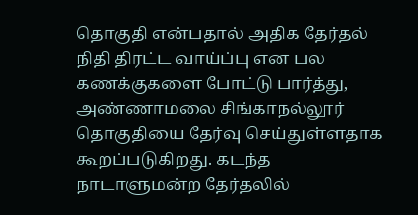தொகுதி என்பதால் அதிக தேர்தல் நிதி திரட்ட வாய்ப்பு என பல கணக்குகளை போட்டு பார்த்து, அண்ணாமலை சிங்காநல்லூர் தொகுதியை தேர்வு செய்துள்ளதாக கூறப்படுகிறது. கடந்த நாடாளுமன்ற தேர்தலில்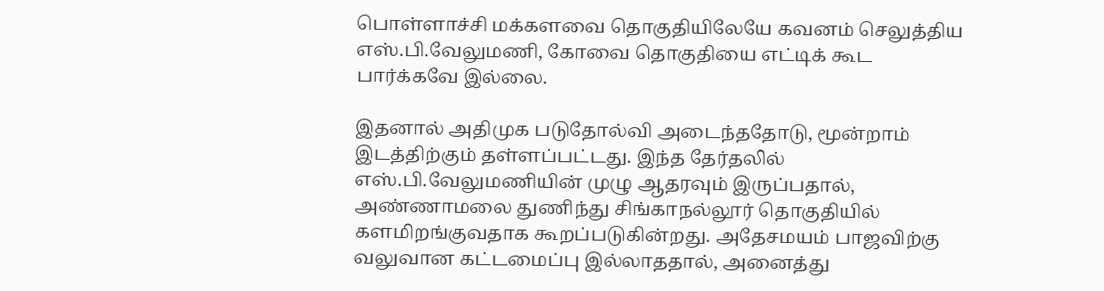பொள்ளாச்சி மக்களவை தொகுதியிலேயே கவனம் செலுத்திய எஸ்.பி.வேலுமணி, கோவை தொகுதியை எட்டிக் கூட பார்க்கவே இல்லை.

இதனால் அதிமுக படுதோல்வி அடைந்ததோடு, மூன்றாம் இடத்திற்கும் தள்ளப்பட்டது. இந்த தேர்தலில் எஸ்.பி.வேலுமணியின் முழு ஆதரவும் இருப்பதால், அண்ணாமலை துணிந்து சிங்காநல்லூர் தொகுதியில் களமிறங்குவதாக கூறப்படுகின்றது. அதேசமயம் பாஜவிற்கு வலுவான கட்டமைப்பு இல்லாததால், அனைத்து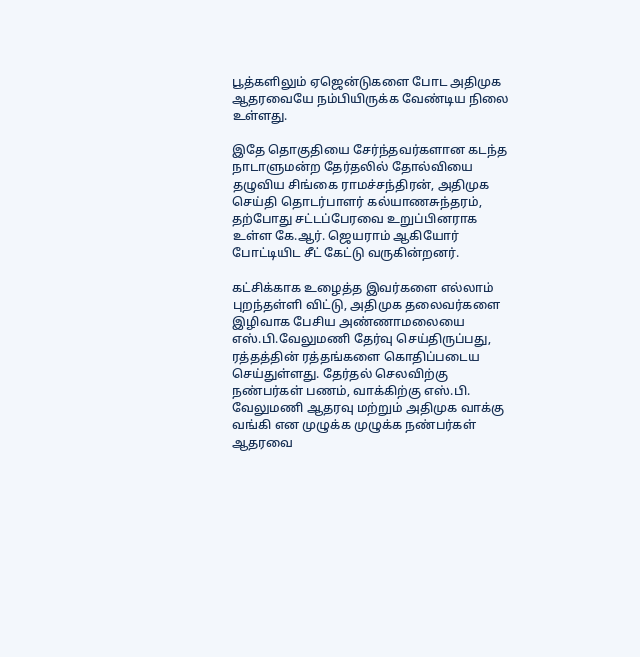பூத்களிலும் ஏஜென்டுகளை போட அதிமுக ஆதரவையே நம்பியிருக்க வேண்டிய நிலை உள்ளது.

இதே தொகுதியை சேர்ந்தவர்களான கடந்த நாடாளுமன்ற தேர்தலில் தோல்வியை தழுவிய சிங்கை ராமச்சந்திரன், அதிமுக செய்தி தொடர்பாளர் கல்யாணசுந்தரம், தற்போது சட்டப்பேரவை உறுப்பினராக உள்ள கே.ஆர். ஜெயராம் ஆகியோர் போட்டியிட சீட் கேட்டு வருகின்றனர்.

கட்சிக்காக உழைத்த இவர்களை எல்லாம் புறந்தள்ளி விட்டு, அதிமுக தலைவர்களை இழிவாக பேசிய அண்ணாமலையை எஸ்.பி.வேலுமணி தேர்வு செய்திருப்பது, ரத்தத்தின் ரத்தங்களை கொதிப்படைய செய்துள்ளது. தேர்தல் செலவிற்கு நண்பர்கள் பணம், வாக்கிற்கு எஸ்.பி. வேலுமணி ஆதரவு மற்றும் அதிமுக வாக்கு வங்கி என முழுக்க முழுக்க நண்பர்கள் ஆதரவை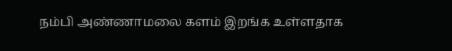நம்பி அண்ணாமலை களம் இறங்க உள்ளதாக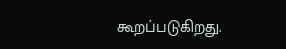கூறப்படுகிறது.